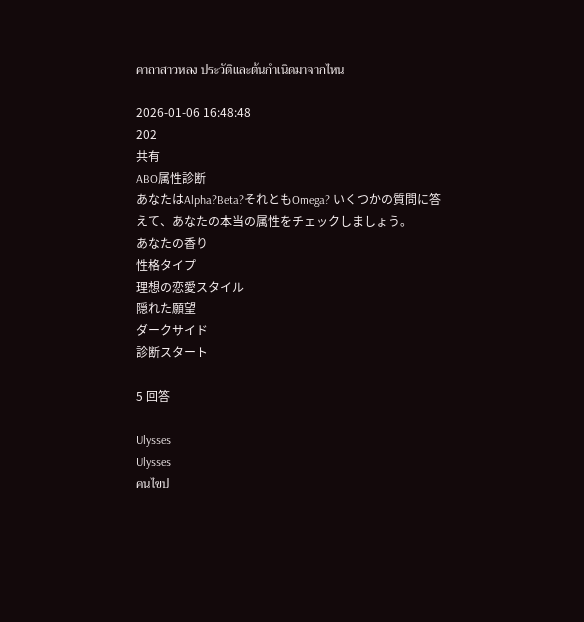คาถาสาวหลง ประวัติและต้นกำเนิดมาจากไหน

2026-01-06 16:48:48
202
共有
ABO属性診断
あなたはAlpha?Beta?それともOmega? いくつかの質問に答えて、あなたの本当の属性をチェックしましょう。
あなたの香り
性格タイプ
理想の恋愛スタイル
隠れた願望
ダークサイド
診断スタート

5 回答

Ulysses
Ulysses
คนไขป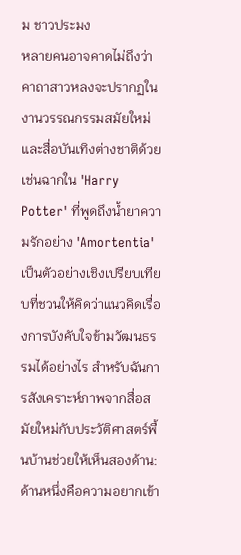ม ชาวประมง
หลายคนอาจคาดไม่ถึงว่าคาถาสาวหลงจะปรากฏในงานวรรณกรรมสมัยใหม่และสื่อบันเทิงต่างชาติด้วย เช่นฉากใน 'Harry Potter' ที่พูดถึงน้ำยาความรักอย่าง 'Amortentia' เป็นตัวอย่างเชิงเปรียบเทียบที่ชวนให้คิดว่าแนวคิดเรื่องการบังคับใจข้ามวัฒนธรรมได้อย่างไร สำหรับฉันการสังเคราะห์ภาพจากสื่อสมัยใหม่กับประวัติศาสตร์พื้นบ้านช่วยให้เห็นสองด้าน: ด้านหนึ่งคือความอยากเข้า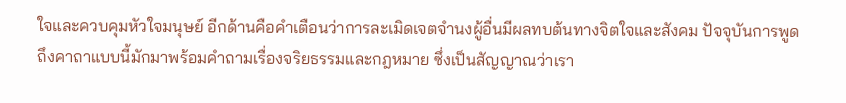ใจและควบคุมหัวใจมนุษย์ อีกด้านคือคำเตือนว่าการละเมิดเจตจำนงผู้อื่นมีผลทบต้นทางจิตใจและสังคม ปัจจุบันการพูดถึงคาถาแบบนี้มักมาพร้อมคำถามเรื่องจริยธรรมและกฎหมาย ซึ่งเป็นสัญญาณว่าเรา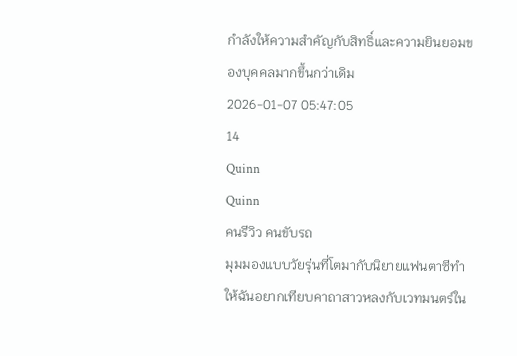กำลังให้ความสำคัญกับสิทธิ์และความยินยอมของบุคคลมากขึ้นกว่าเดิม
2026-01-07 05:47:05
14
Quinn
Quinn
คนรีวิว คนขับรถ
มุมมองแบบวัยรุ่นที่โตมากับนิยายแฟนตาซีทำให้ฉันอยากเทียบคาถาสาวหลงกับเวทมนตร์ใน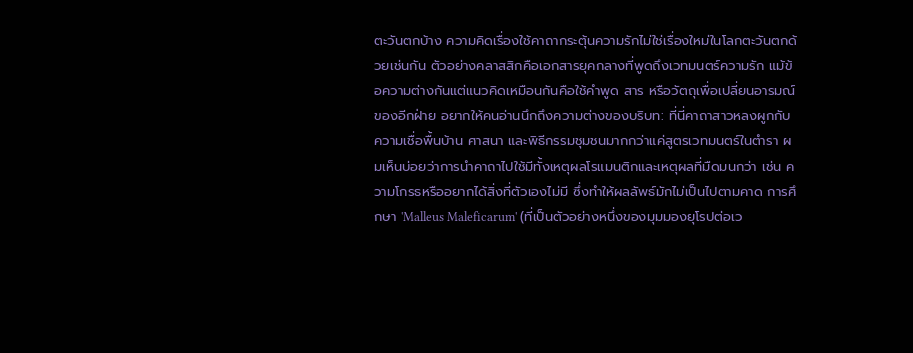ตะวันตกบ้าง ความคิดเรื่องใช้คาถากระตุ้นความรักไม่ใช่เรื่องใหม่ในโลกตะวันตกด้วยเช่นกัน ตัวอย่างคลาสสิกคือเอกสารยุคกลางที่พูดถึงเวทมนตร์ความรัก แม้ข้อความต่างกันแต่แนวคิดเหมือนกันคือใช้คำพูด สาร หรือวัตถุเพื่อเปลี่ยนอารมณ์ของอีกฝ่าย อยากให้คนอ่านนึกถึงความต่างของบริบท: ที่นี่คาถาสาวหลงผูกกับความเชื่อพื้นบ้าน ศาสนา และพิธีกรรมชุมชนมากกว่าแค่สูตรเวทมนตร์ในตำรา ผมเห็นบ่อยว่าการนำคาถาไปใช้มีทั้งเหตุผลโรแมนติกและเหตุผลที่มืดมนกว่า เช่น ความโกรธหรืออยากได้สิ่งที่ตัวเองไม่มี ซึ่งทำให้ผลลัพธ์มักไม่เป็นไปตามคาด การศึกษา 'Malleus Maleficarum' (ที่เป็นตัวอย่างหนึ่งของมุมมองยุโรปต่อเว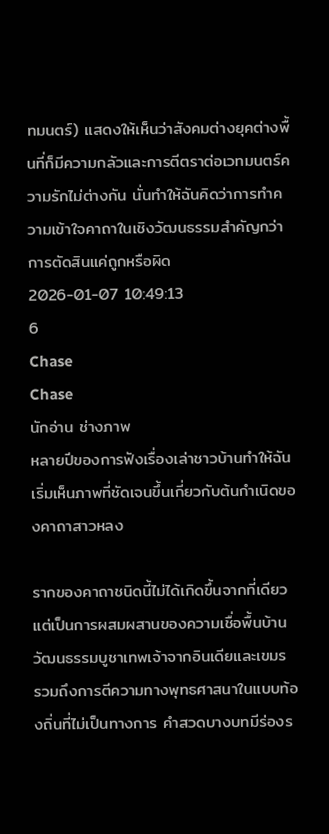ทมนตร์) แสดงให้เห็นว่าสังคมต่างยุคต่างพื้นที่ก็มีความกลัวและการตีตราต่อเวทมนตร์ความรักไม่ต่างกัน นั่นทำให้ฉันคิดว่าการทำความเข้าใจคาถาในเชิงวัฒนธรรมสำคัญกว่าการตัดสินแค่ถูกหรือผิด
2026-01-07 10:49:13
6
Chase
Chase
นักอ่าน ช่างภาพ
หลายปีของการฟังเรื่องเล่าชาวบ้านทำให้ฉันเริ่มเห็นภาพที่ชัดเจนขึ้นเกี่ยวกับต้นกำเนิดของคาถาสาวหลง

รากของคาถาชนิดนี้ไม่ได้เกิดขึ้นจากที่เดียว แต่เป็นการผสมผสานของความเชื่อพื้นบ้าน วัฒนธรรมบูชาเทพเจ้าจากอินเดียและเขมร รวมถึงการตีความทางพุทธศาสนาในแบบท้องถิ่นที่ไม่เป็นทางการ คำสวดบางบทมีร่องร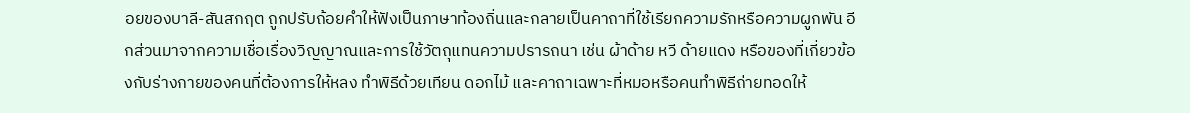อยของบาลี-สันสกฤต ถูกปรับถ้อยคำให้ฟังเป็นภาษาท้องถิ่นและกลายเป็นคาถาที่ใช้เรียกความรักหรือความผูกพัน อีกส่วนมาจากความเชื่อเรื่องวิญญาณและการใช้วัตถุแทนความปรารถนา เช่น ผ้าด้าย หวี ด้ายแดง หรือของที่เกี่ยวข้องกับร่างกายของคนที่ต้องการให้หลง ทำพิธีด้วยเทียน ดอกไม้ และคาถาเฉพาะที่หมอหรือคนทำพิธีถ่ายทอดให้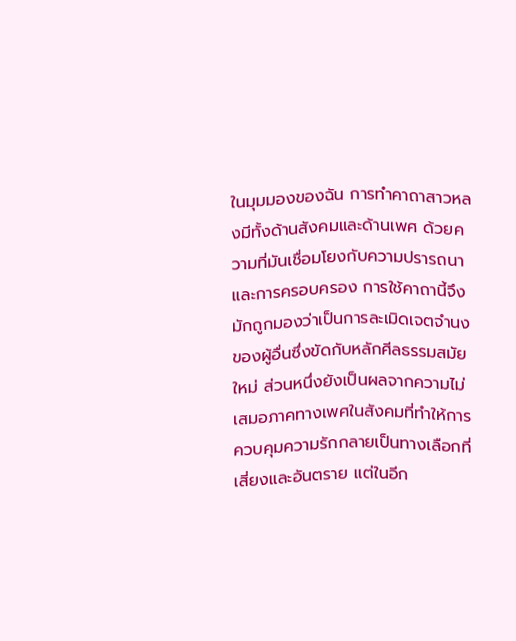ในมุมมองของฉัน การทำคาถาสาวหลงมีทั้งด้านสังคมและด้านเพศ ด้วยความที่มันเชื่อมโยงกับความปรารถนาและการครอบครอง การใช้คาถานี้จึงมักถูกมองว่าเป็นการละเมิดเจตจำนงของผู้อื่นซึ่งขัดกับหลักศีลธรรมสมัยใหม่ ส่วนหนึ่งยังเป็นผลจากความไม่เสมอภาคทางเพศในสังคมที่ทำให้การควบคุมความรักกลายเป็นทางเลือกที่เสี่ยงและอันตราย แต่ในอีก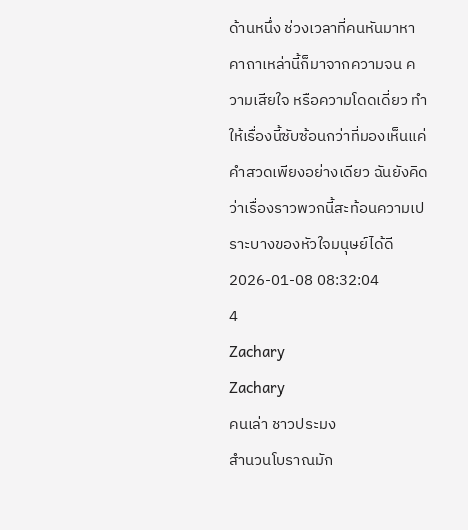ด้านหนึ่ง ช่วงเวลาที่คนหันมาหาคาถาเหล่านี้ก็มาจากความจน ความเสียใจ หรือความโดดเดี่ยว ทำให้เรื่องนี้ซับซ้อนกว่าที่มองเห็นแค่คำสวดเพียงอย่างเดียว ฉันยังคิดว่าเรื่องราวพวกนี้สะท้อนความเปราะบางของหัวใจมนุษย์ได้ดี
2026-01-08 08:32:04
4
Zachary
Zachary
คนเล่า ชาวประมง
สำนวนโบราณมัก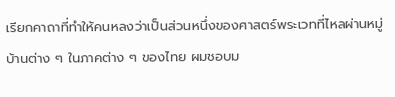เรียกคาถาที่ทำให้คนหลงว่าเป็นส่วนหนึ่งของศาสตร์พระเวทที่ไหลผ่านหมู่บ้านต่าง ๆ ในภาคต่าง ๆ ของไทย ผมชอบม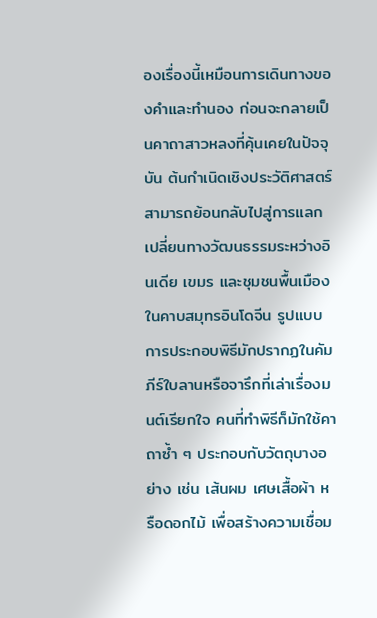องเรื่องนี้เหมือนการเดินทางของคำและทำนอง ก่อนจะกลายเป็นคาถาสาวหลงที่คุ้นเคยในปัจจุบัน ต้นกำเนิดเชิงประวัติศาสตร์สามารถย้อนกลับไปสู่การแลกเปลี่ยนทางวัฒนธรรมระหว่างอินเดีย เขมร และชุมชนพื้นเมืองในคาบสมุทรอินโดจีน รูปแบบการประกอบพิธีมักปรากฏในคัมภีร์ใบลานหรือจารึกที่เล่าเรื่องมนต์เรียกใจ คนที่ทำพิธีก็มักใช้คาถาซ้ำ ๆ ประกอบกับวัตถุบางอย่าง เช่น เส้นผม เศษเสื้อผ้า หรือดอกไม้ เพื่อสร้างความเชื่อม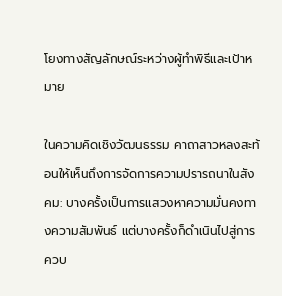โยงทางสัญลักษณ์ระหว่างผู้ทำพิธีและเป้าหมาย

ในความคิดเชิงวัฒนธรรม คาถาสาวหลงสะท้อนให้เห็นถึงการจัดการความปรารถนาในสังคม: บางครั้งเป็นการแสวงหาความมั่นคงทางความสัมพันธ์ แต่บางครั้งก็ดำเนินไปสู่การควบ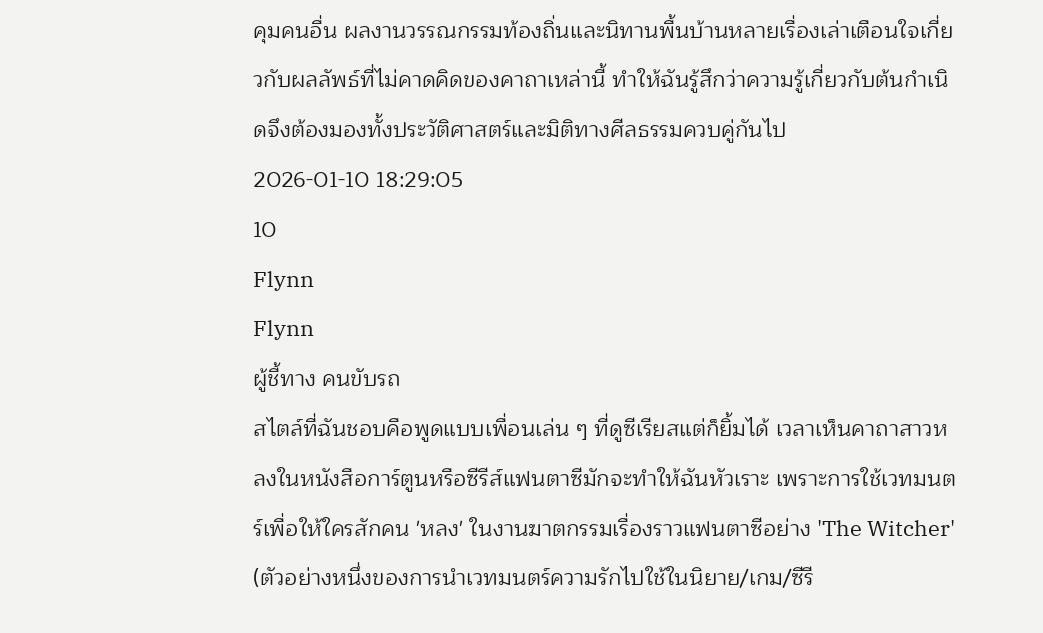คุมคนอื่น ผลงานวรรณกรรมท้องถิ่นและนิทานพื้นบ้านหลายเรื่องเล่าเตือนใจเกี่ยวกับผลลัพธ์ที่ไม่คาดคิดของคาถาเหล่านี้ ทำให้ฉันรู้สึกว่าความรู้เกี่ยวกับต้นกำเนิดจึงต้องมองทั้งประวัติศาสตร์และมิติทางศีลธรรมควบคู่กันไป
2026-01-10 18:29:05
10
Flynn
Flynn
ผู้ชี้ทาง คนขับรถ
สไตล์ที่ฉันชอบคือพูดแบบเพื่อนเล่น ๆ ที่ดูซีเรียสแต่ก็ยิ้มได้ เวลาเห็นคาถาสาวหลงในหนังสือการ์ตูนหรือซีรีส์แฟนตาซีมักจะทำให้ฉันหัวเราะ เพราะการใช้เวทมนตร์เพื่อให้ใครสักคน 'หลง' ในงานฆาตกรรมเรื่องราวแฟนตาซีอย่าง 'The Witcher' (ตัวอย่างหนึ่งของการนำเวทมนตร์ความรักไปใช้ในนิยาย/เกม/ซีรี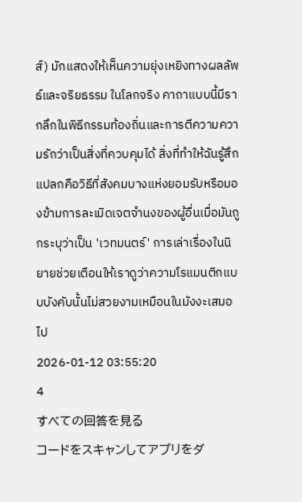ส์) มักแสดงให้เห็นความยุ่งเหยิงทางผลลัพธ์และจริยธรรม ในโลกจริง คาถาแบบนี้มีรากลึกในพิธีกรรมท้องถิ่นและการตีความความรักว่าเป็นสิ่งที่ควบคุมได้ สิ่งที่ทำให้ฉันรู้สึกแปลกคือวิธีที่สังคมบางแห่งยอมรับหรือมองข้ามการละเมิดเจตจำนงของผู้อื่นเมื่อมันถูกระบุว่าเป็น 'เวทมนตร์' การเล่าเรื่องในนิยายช่วยเตือนให้เราดูว่าความโรแมนติกแบบบังคับนั้นไม่สวยงามเหมือนในมังงะเสมอไป
2026-01-12 03:55:20
4
すべての回答を見る
コードをスキャンしてアプリをダ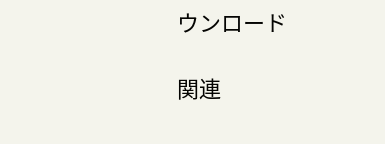ウンロード

関連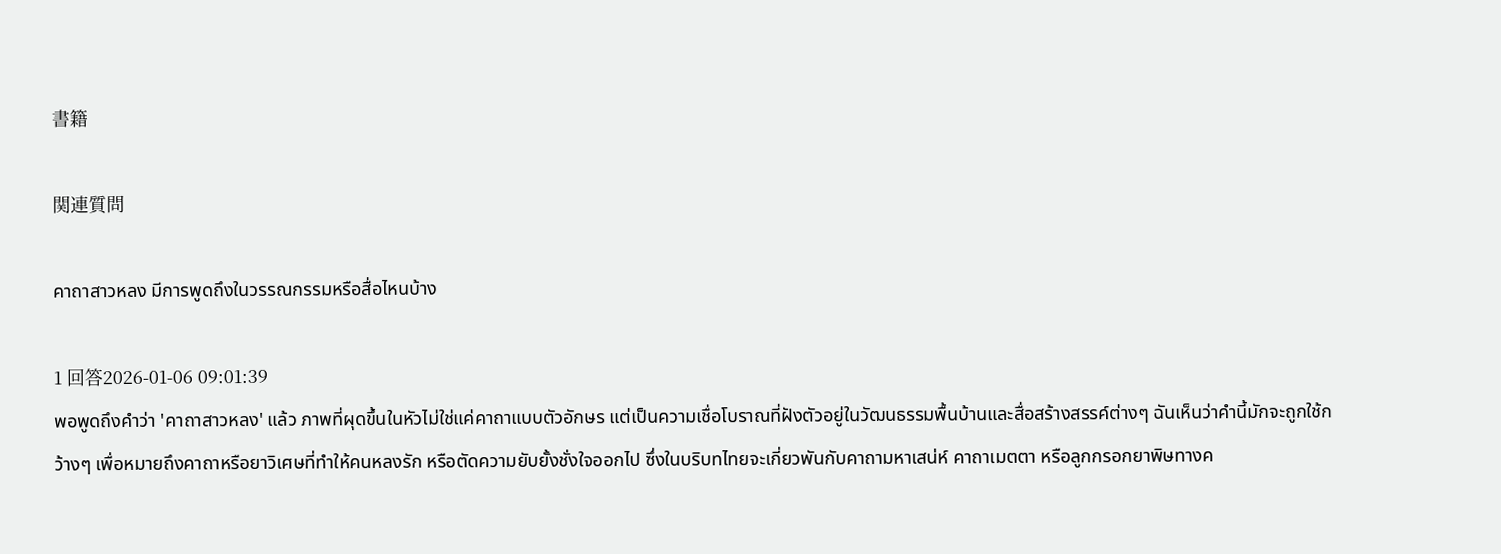書籍

関連質問

คาถาสาวหลง มีการพูดถึงในวรรณกรรมหรือสื่อไหนบ้าง

1 回答2026-01-06 09:01:39
พอพูดถึงคำว่า 'คาถาสาวหลง' แล้ว ภาพที่ผุดขึ้นในหัวไม่ใช่แค่คาถาแบบตัวอักษร แต่เป็นความเชื่อโบราณที่ฝังตัวอยู่ในวัฒนธรรมพื้นบ้านและสื่อสร้างสรรค์ต่างๆ ฉันเห็นว่าคำนี้มักจะถูกใช้กว้างๆ เพื่อหมายถึงคาถาหรือยาวิเศษที่ทำให้คนหลงรัก หรือตัดความยับยั้งชั่งใจออกไป ซึ่งในบริบทไทยจะเกี่ยวพันกับคาถามหาเสน่ห์ คาถาเมตตา หรือลูกกรอกยาพิษทางค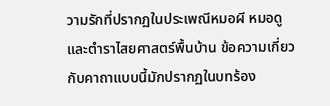วามรักที่ปรากฏในประเพณีหมอผี หมอดู และตำราไสยศาสตร์พื้นบ้าน ข้อความเกี่ยวกับคาถาแบบนี้มักปรากฏในบทร้อง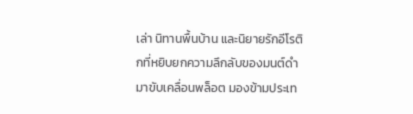เล่า นิทานพื้นบ้าน และนิยายรักอีโรติกที่หยิบยกความลึกลับของมนต์ดำมาขับเคลื่อนพล็อต มองข้ามประเท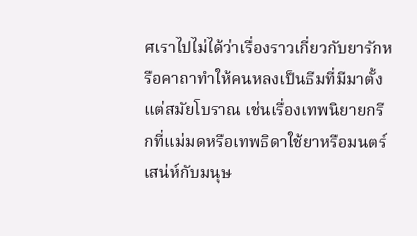ศเราไปไม่ได้ว่าเรื่องราวเกี่ยวกับยารักหรือคาถาทำให้คนหลงเป็นธีมที่มีมาตั้งแต่สมัยโบราณ เช่นเรื่องเทพนิยายกรีกที่แม่มดหรือเทพธิดาใช้ยาหรือมนตร์เสน่ห์กับมนุษ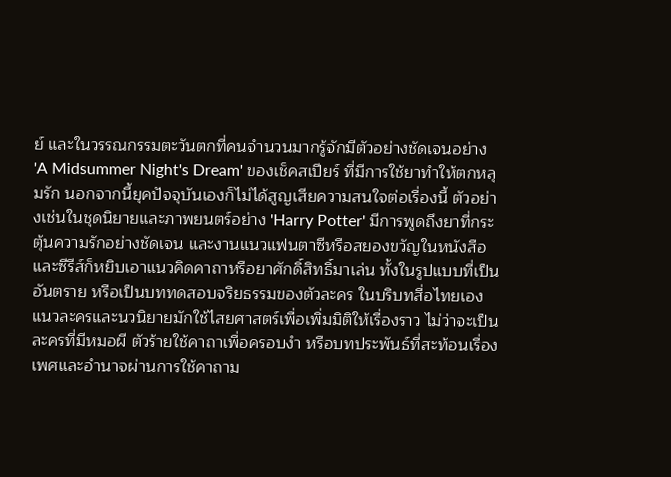ย์ และในวรรณกรรมตะวันตกที่คนจำนวนมากรู้จักมีตัวอย่างชัดเจนอย่าง 'A Midsummer Night's Dream' ของเช็คสเปียร์ ที่มีการใช้ยาทำให้ตกหลุมรัก นอกจากนี้ยุคปัจจุบันเองก็ไม่ได้สูญเสียความสนใจต่อเรื่องนี้ ตัวอย่างเช่นในชุดนิยายและภาพยนตร์อย่าง 'Harry Potter' มีการพูดถึงยาที่กระตุ้นความรักอย่างชัดเจน และงานแนวแฟนตาซีหรือสยองขวัญในหนังสือและซีรีส์ก็หยิบเอาแนวคิดคาถาหรือยาศักดิ์สิทธิ์มาเล่น ทั้งในรูปแบบที่เป็นอันตราย หรือเป็นบททดสอบจริยธรรมของตัวละคร ในบริบทสื่อไทยเอง แนวละครและนวนิยายมักใช้ไสยศาสตร์เพื่อเพิ่มมิติให้เรื่องราว ไม่ว่าจะเป็นละครที่มีหมอผี ตัวร้ายใช้คาถาเพื่อครอบงำ หรือบทประพันธ์ที่สะท้อนเรื่องเพศและอำนาจผ่านการใช้คาถาม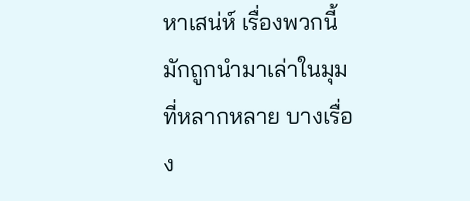หาเสน่ห์ เรื่องพวกนี้มักถูกนำมาเล่าในมุมที่หลากหลาย บางเรื่อง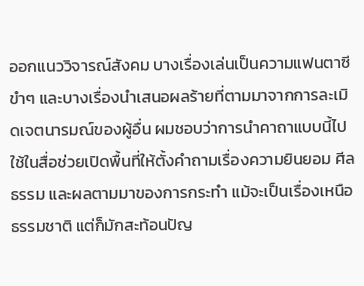ออกแนววิจารณ์สังคม บางเรื่องเล่นเป็นความแฟนตาซีขำๆ และบางเรื่องนำเสนอผลร้ายที่ตามมาจากการละเมิดเจตนารมณ์ของผู้อื่น ผมชอบว่าการนำคาถาแบบนี้ไปใช้ในสื่อช่วยเปิดพื้นที่ให้ตั้งคำถามเรื่องความยินยอม ศีลธรรม และผลตามมาของการกระทำ แม้จะเป็นเรื่องเหนือธรรมชาติ แต่ก็มักสะท้อนปัญ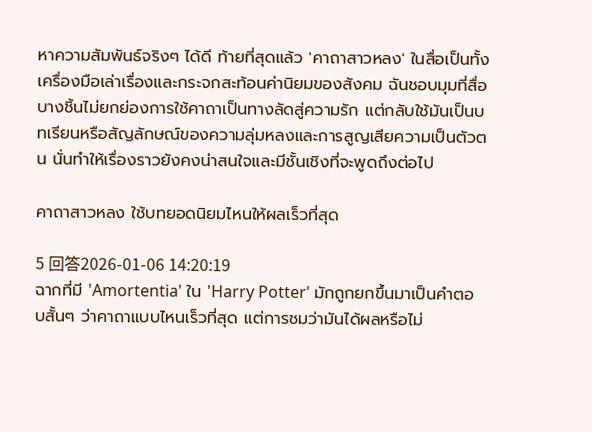หาความสัมพันธ์จริงๆ ได้ดี ท้ายที่สุดแล้ว 'คาถาสาวหลง' ในสื่อเป็นทั้งเครื่องมือเล่าเรื่องและกระจกสะท้อนค่านิยมของสังคม ฉันชอบมุมที่สื่อบางชิ้นไม่ยกย่องการใช้คาถาเป็นทางลัดสู่ความรัก แต่กลับใช้มันเป็นบทเรียนหรือสัญลักษณ์ของความลุ่มหลงและการสูญเสียความเป็นตัวตน นั่นทำให้เรื่องราวยังคงน่าสนใจและมีชั้นเชิงที่จะพูดถึงต่อไป

คาถาสาวหลง ใช้บทยอดนิยมไหนให้ผลเร็วที่สุด

5 回答2026-01-06 14:20:19
ฉากที่มี 'Amortentia' ใน 'Harry Potter' มักถูกยกขึ้นมาเป็นคำตอบสั้นๆ ว่าคาถาแบบไหนเร็วที่สุด แต่การชมว่ามันได้ผลหรือไม่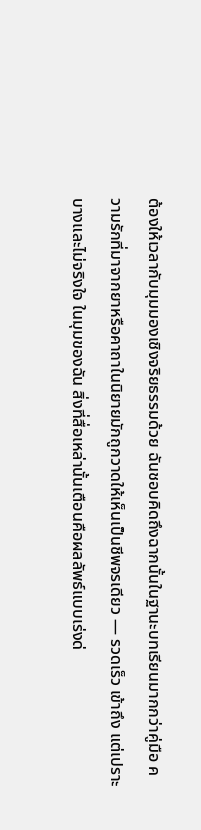ต้องให้เวลากับมุมมองเชิงจริยธรรมด้วย ฉันชอบคิดถึงฉากนั้นในฐานะบทเรียนมากกว่าคู่มือ ความรักที่มาจากยาหรือคาถาในนิยายมักถูกวาดให้เห็นเป็นชีพจรเดียว — รวดเร็ว เข้าถึง แต่เปราะบางและไม่จริงใจ ในมุมของฉัน สิ่งที่สื่อเหล่านั้นเตือนคือผลลัพธ์แบบเร่งด่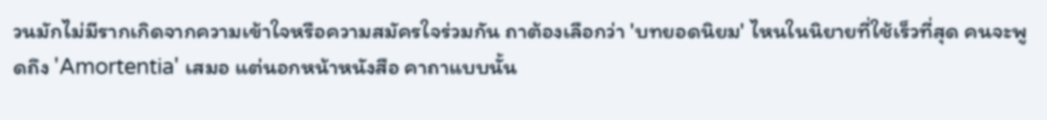วนมักไม่มีรากเกิดจากความเข้าใจหรือความสมัครใจร่วมกัน ถาต้องเลือกว่า 'บทยอดนิยม' ไหนในนิยายที่ใช้เร็วที่สุด คนจะพูดถึง 'Amortentia' เสมอ แต่นอกหน้าหนังสือ คาถาแบบนั้น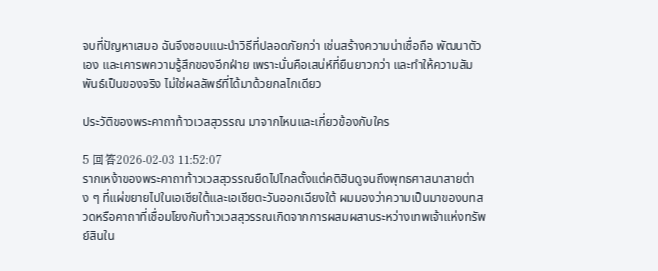จบที่ปัญหาเสมอ ฉันจึงชอบแนะนำวิธีที่ปลอดภัยกว่า เช่นสร้างความน่าเชื่อถือ พัฒนาตัวเอง และเคารพความรู้สึกของอีกฝ่าย เพราะนั่นคือเสน่ห์ที่ยืนยาวกว่า และทำให้ความสัมพันธ์เป็นของจริง ไม่ใช่ผลลัพธ์ที่ได้มาด้วยกลไกเดียว

ประวัติของพระคาถาท้าวเวสสุวรรณ มาจากไหนและเกี่ยวข้องกับใคร

5 回答2026-02-03 11:52:07
รากเหง้าของพระคาถาท้าวเวสสุวรรณยืดไปไกลตั้งแต่คติฮินดูจนถึงพุทธศาสนาสายต่าง ๆ ที่แผ่ขยายไปในเอเชียใต้และเอเชียตะวันออกเฉียงใต้ ผมมองว่าความเป็นมาของบทสวดหรือคาถาที่เชื่อมโยงกับท้าวเวสสุวรรณเกิดจากการผสมผสานระหว่างเทพเจ้าแห่งทรัพย์สินใน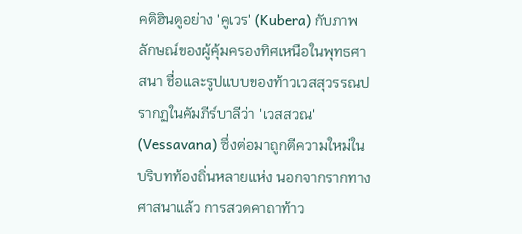คติฮินดูอย่าง 'คูเวร' (Kubera) กับภาพลักษณ์ของผู้คุ้มครองทิศเหนือในพุทธศาสนา ชื่อและรูปแบบของท้าวเวสสุวรรณปรากฏในคัมภีร์บาลีว่า 'เวสสวณ' (Vessavana) ซึ่งต่อมาถูกตีความใหม่ในบริบทท้องถิ่นหลายแห่ง นอกจากรากทางศาสนาแล้ว การสวดคาถาท้าว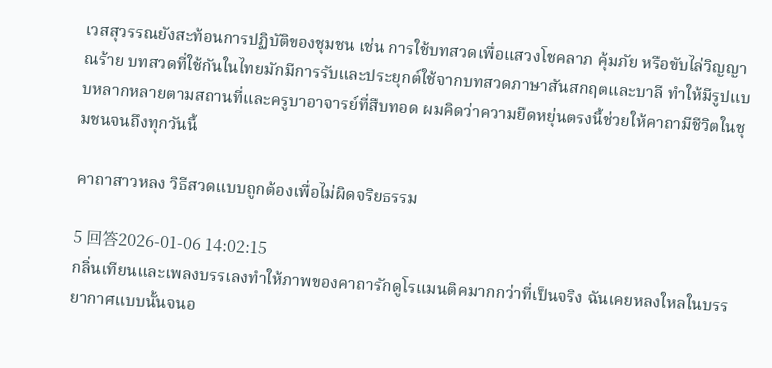เวสสุวรรณยังสะท้อนการปฏิบัติของชุมชน เช่น การใช้บทสวดเพื่อแสวงโชคลาภ คุ้มภัย หรือขับไล่วิญญาณร้าย บทสวดที่ใช้กันในไทยมักมีการรับและประยุกต์ใช้จากบทสวดภาษาสันสกฤตและบาลี ทำให้มีรูปแบบหลากหลายตามสถานที่และครูบาอาจารย์ที่สืบทอด ผมคิดว่าความยืดหยุ่นตรงนี้ช่วยให้คาถามีชีวิตในชุมชนจนถึงทุกวันนี้

คาถาสาวหลง วิธีสวดแบบถูกต้องเพื่อไม่ผิดจริยธรรม

5 回答2026-01-06 14:02:15
กลิ่นเทียนและเพลงบรรเลงทำให้ภาพของคาถารักดูโรแมนติคมากกว่าที่เป็นจริง ฉันเคยหลงใหลในบรรยากาศแบบนั้นจนอ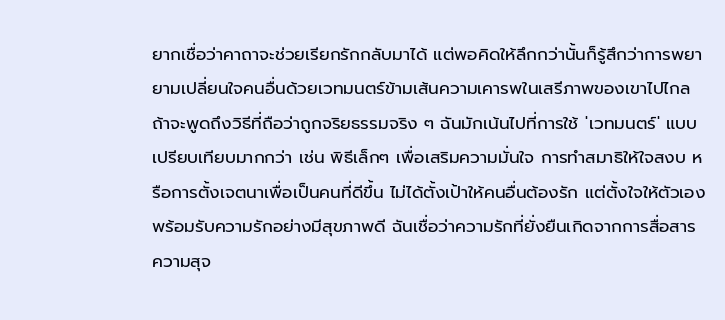ยากเชื่อว่าคาถาจะช่วยเรียกรักกลับมาได้ แต่พอคิดให้ลึกกว่านั้นก็รู้สึกว่าการพยายามเปลี่ยนใจคนอื่นด้วยเวทมนตร์ข้ามเส้นความเคารพในเสรีภาพของเขาไปไกล ถ้าจะพูดถึงวิธีที่ถือว่าถูกจริยธรรมจริง ๆ ฉันมักเน้นไปที่การใช้ 'เวทมนตร์' แบบเปรียบเทียบมากกว่า เช่น พิธีเล็กๆ เพื่อเสริมความมั่นใจ การทำสมาธิให้ใจสงบ หรือการตั้งเจตนาเพื่อเป็นคนที่ดีขึ้น ไม่ได้ตั้งเป้าให้คนอื่นต้องรัก แต่ตั้งใจให้ตัวเองพร้อมรับความรักอย่างมีสุขภาพดี ฉันเชื่อว่าความรักที่ยั่งยืนเกิดจากการสื่อสาร ความสุจ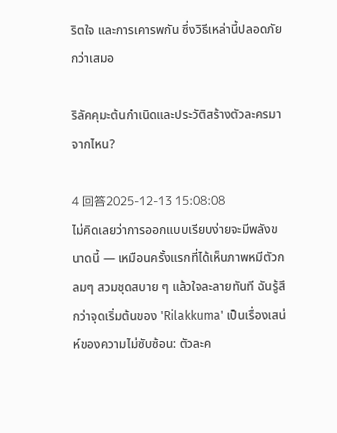ริตใจ และการเคารพกัน ซึ่งวิธีเหล่านี้ปลอดภัยกว่าเสมอ

ริลัคคุมะต้นกำเนิดและประวัติสร้างตัวละครมาจากไหน?

4 回答2025-12-13 15:08:08
ไม่คิดเลยว่าการออกแบบเรียบง่ายจะมีพลังขนาดนี้ — เหมือนครั้งแรกที่ได้เห็นภาพหมีตัวกลมๆ สวมชุดสบาย ๆ แล้วใจละลายทันที ฉันรู้สึกว่าจุดเริ่มต้นของ 'Rilakkuma' เป็นเรื่องเสน่ห์ของความไม่ซับซ้อน: ตัวละค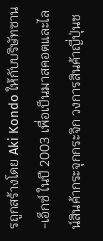รถูกสร้างโดย Aki Kondo ให้กับบริษัทซาน-เอ็กซ์ ในปี 2003 เพื่อเป็นมาสคอตและไลน์สินค้ากระจุกกระจิก วงการสินค้าญี่ปุ่นช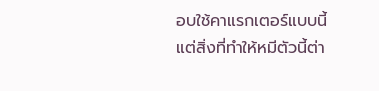อบใช้คาแรกเตอร์แบบนี้ แต่สิ่งที่ทำให้หมีตัวนี้ต่า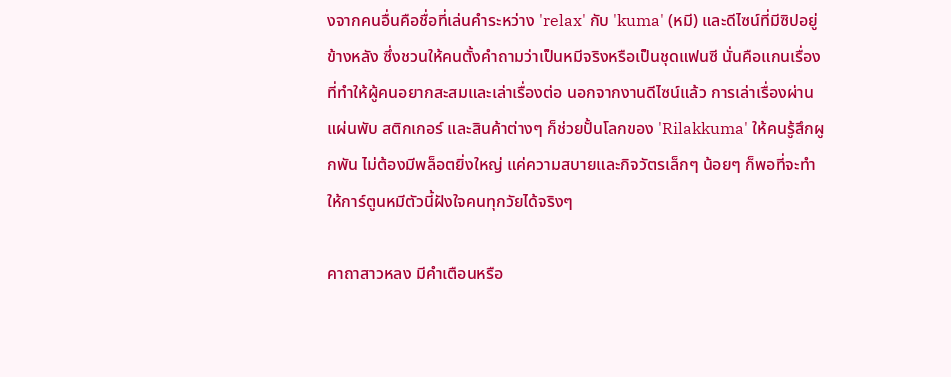งจากคนอื่นคือชื่อที่เล่นคำระหว่าง 'relax' กับ 'kuma' (หมี) และดีไซน์ที่มีซิปอยู่ข้างหลัง ซึ่งชวนให้คนตั้งคำถามว่าเป็นหมีจริงหรือเป็นชุดแฟนซี นั่นคือแกนเรื่องที่ทำให้ผู้คนอยากสะสมและเล่าเรื่องต่อ นอกจากงานดีไซน์แล้ว การเล่าเรื่องผ่านแผ่นพับ สติกเกอร์ และสินค้าต่างๆ ก็ช่วยปั้นโลกของ 'Rilakkuma' ให้คนรู้สึกผูกพัน ไม่ต้องมีพล็อตยิ่งใหญ่ แค่ความสบายและกิจวัตรเล็กๆ น้อยๆ ก็พอที่จะทำให้การ์ตูนหมีตัวนี้ฝังใจคนทุกวัยได้จริงๆ

คาถาสาวหลง มีคำเตือนหรือ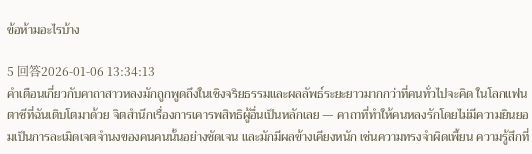ข้อห้ามอะไรบ้าง

5 回答2026-01-06 13:34:13
คำเตือนเกี่ยวกับคาถาสาวหลงมักถูกพูดถึงในเชิงจริยธรรมและผลลัพธ์ระยะยาวมากกว่าที่คนทั่วไปจะคิด ในโลกแฟนตาซีที่ฉันเติบโตมาด้วย จิตสำนึกเรื่องการเคารพสิทธิผู้อื่นเป็นหลักเลย — คาถาที่ทำให้คนหลงรักโดยไม่มีความยินยอมเป็นการละเมิดเจตจำนงของคนคนนั้นอย่างชัดเจน และมักมีผลข้างเคียงหนัก เช่นความทรงจำผิดเพี้ยน ความรู้สึกที่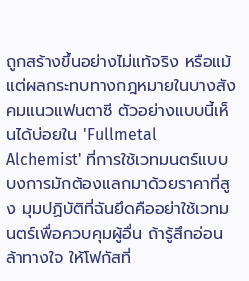ถูกสร้างขึ้นอย่างไม่แท้จริง หรือแม้แต่ผลกระทบทางกฎหมายในบางสังคมแนวแฟนตาซี ตัวอย่างแบบนี้เห็นได้บ่อยใน 'Fullmetal Alchemist' ที่การใช้เวทมนตร์แบบบงการมักต้องแลกมาด้วยราคาที่สูง มุมปฏิบัติที่ฉันยึดคืออย่าใช้เวทมนตร์เพื่อควบคุมผู้อื่น ถ้ารู้สึกอ่อนล้าทางใจ ให้โฟกัสที่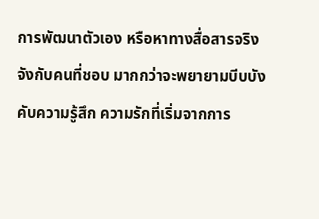การพัฒนาตัวเอง หรือหาทางสื่อสารจริงจังกับคนที่ชอบ มากกว่าจะพยายามบีบบังคับความรู้สึก ความรักที่เริ่มจากการ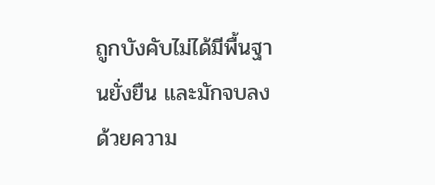ถูกบังคับไม่ได้มีพื้นฐานยั่งยืน และมักจบลงด้วยความ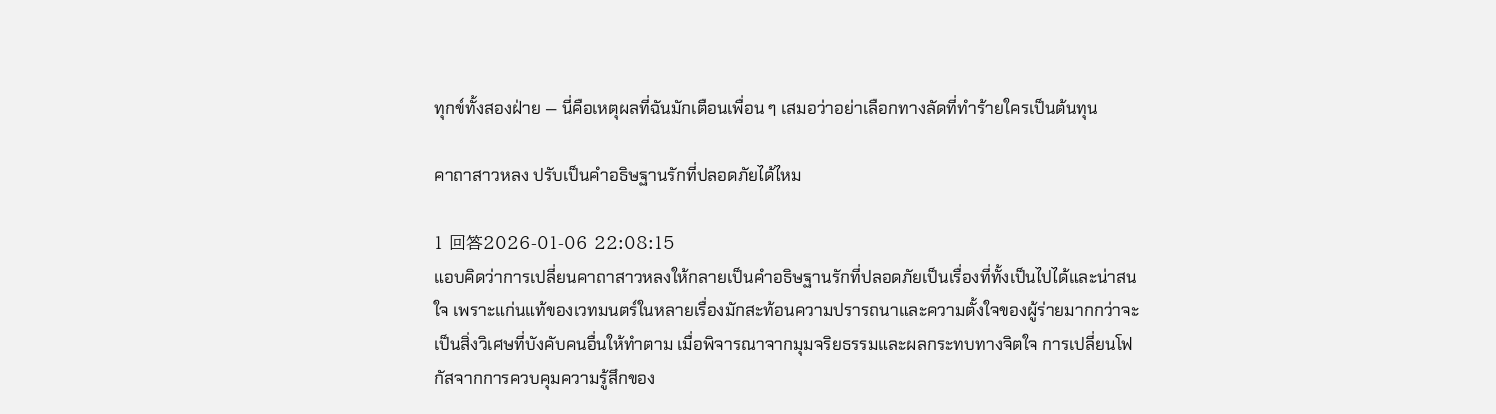ทุกข์ทั้งสองฝ่าย — นี่คือเหตุผลที่ฉันมักเตือนเพื่อน ๆ เสมอว่าอย่าเลือกทางลัดที่ทำร้ายใครเป็นต้นทุน

คาถาสาวหลง ปรับเป็นคำอธิษฐานรักที่ปลอดภัยได้ไหม

1 回答2026-01-06 22:08:15
แอบคิดว่าการเปลี่ยนคาถาสาวหลงให้กลายเป็นคำอธิษฐานรักที่ปลอดภัยเป็นเรื่องที่ทั้งเป็นไปได้และน่าสนใจ เพราะแก่นแท้ของเวทมนตร์ในหลายเรื่องมักสะท้อนความปรารถนาและความตั้งใจของผู้ร่ายมากกว่าจะเป็นสิ่งวิเศษที่บังคับคนอื่นให้ทำตาม เมื่อพิจารณาจากมุมจริยธรรมและผลกระทบทางจิตใจ การเปลี่ยนโฟกัสจากการควบคุมความรู้สึกของ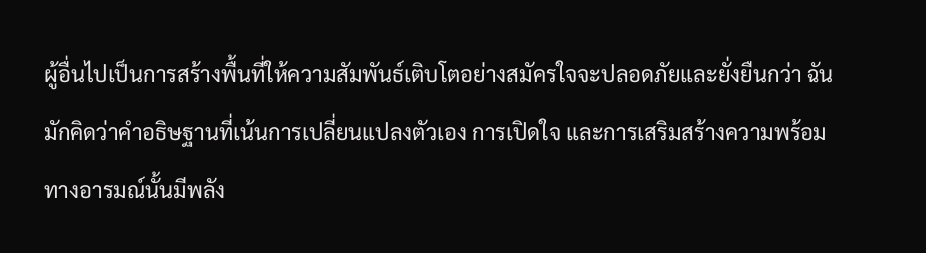ผู้อื่นไปเป็นการสร้างพื้นที่ให้ความสัมพันธ์เติบโตอย่างสมัครใจจะปลอดภัยและยั่งยืนกว่า ฉันมักคิดว่าคำอธิษฐานที่เน้นการเปลี่ยนแปลงตัวเอง การเปิดใจ และการเสริมสร้างความพร้อมทางอารมณ์นั้นมีพลัง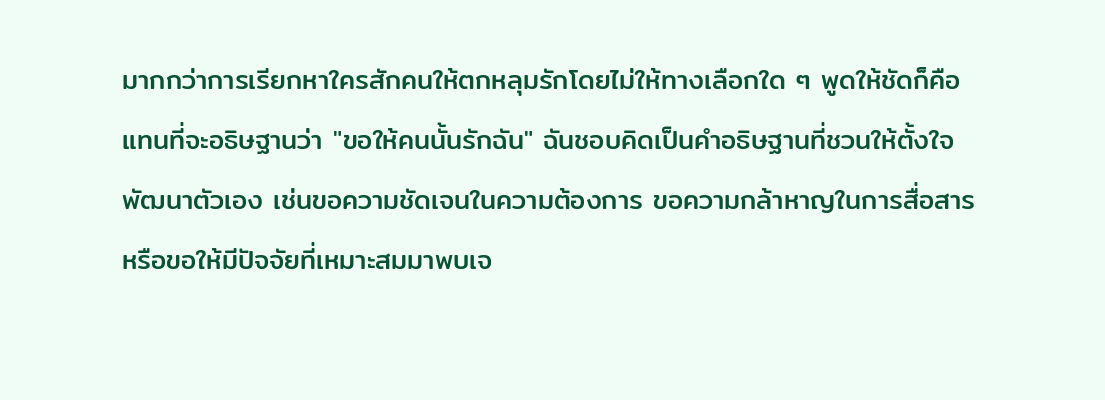มากกว่าการเรียกหาใครสักคนให้ตกหลุมรักโดยไม่ให้ทางเลือกใด ๆ พูดให้ชัดก็คือ แทนที่จะอธิษฐานว่า "ขอให้คนนั้นรักฉัน" ฉันชอบคิดเป็นคำอธิษฐานที่ชวนให้ตั้งใจพัฒนาตัวเอง เช่นขอความชัดเจนในความต้องการ ขอความกล้าหาญในการสื่อสาร หรือขอให้มีปัจจัยที่เหมาะสมมาพบเจ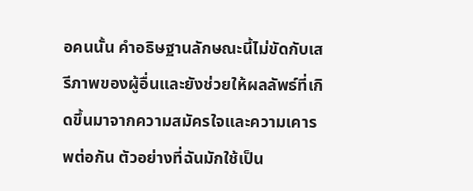อคนนั้น คำอธิษฐานลักษณะนี้ไม่ขัดกับเสรีภาพของผู้อื่นและยังช่วยให้ผลลัพธ์ที่เกิดขึ้นมาจากความสมัครใจและความเคารพต่อกัน ตัวอย่างที่ฉันมักใช้เป็น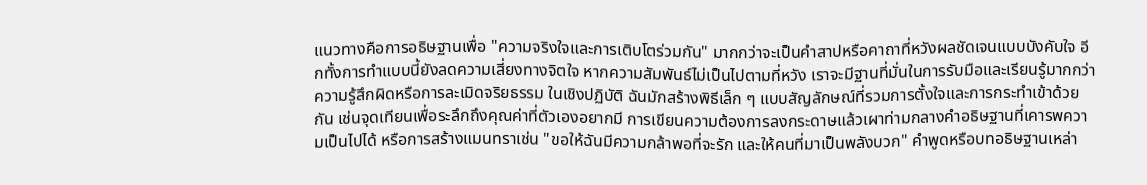แนวทางคือการอธิษฐานเพื่อ "ความจริงใจและการเติบโตร่วมกัน" มากกว่าจะเป็นคำสาปหรือคาถาที่หวังผลชัดเจนแบบบังคับใจ อีกทั้งการทำแบบนี้ยังลดความเสี่ยงทางจิตใจ หากความสัมพันธ์ไม่เป็นไปตามที่หวัง เราจะมีฐานที่มั่นในการรับมือและเรียนรู้มากกว่าความรู้สึกผิดหรือการละเมิดจริยธรรม ในเชิงปฏิบัติ ฉันมักสร้างพิธีเล็ก ๆ แบบสัญลักษณ์ที่รวมการตั้งใจและการกระทำเข้าด้วยกัน เช่นจุดเทียนเพื่อระลึกถึงคุณค่าที่ตัวเองอยากมี การเขียนความต้องการลงกระดาษแล้วเผาท่ามกลางคำอธิษฐานที่เคารพความเป็นไปได้ หรือการสร้างแมนทราเช่น "ขอให้ฉันมีความกล้าพอที่จะรัก และให้คนที่มาเป็นพลังบวก" คำพูดหรือบทอธิษฐานเหล่า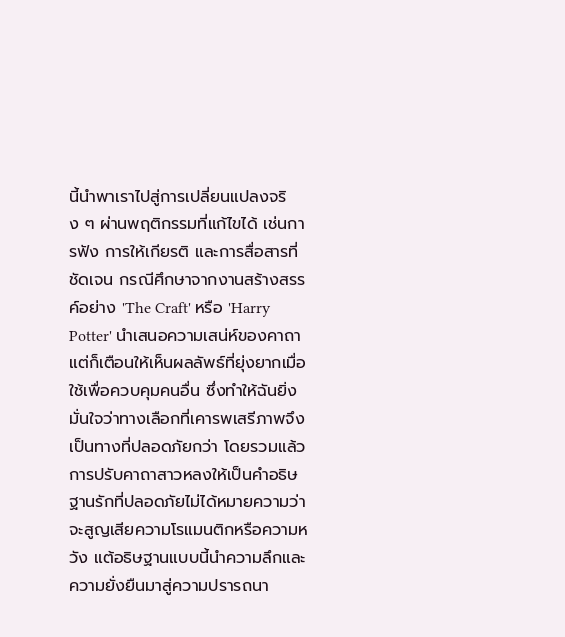นี้นำพาเราไปสู่การเปลี่ยนแปลงจริง ๆ ผ่านพฤติกรรมที่แก้ไขได้ เช่นการฟัง การให้เกียรติ และการสื่อสารที่ชัดเจน กรณีศึกษาจากงานสร้างสรรค์อย่าง 'The Craft' หรือ 'Harry Potter' นำเสนอความเสน่ห์ของคาถา แต่ก็เตือนให้เห็นผลลัพธ์ที่ยุ่งยากเมื่อใช้เพื่อควบคุมคนอื่น ซึ่งทำให้ฉันยิ่งมั่นใจว่าทางเลือกที่เคารพเสรีภาพจึงเป็นทางที่ปลอดภัยกว่า โดยรวมแล้ว การปรับคาถาสาวหลงให้เป็นคำอธิษฐานรักที่ปลอดภัยไม่ได้หมายความว่าจะสูญเสียความโรแมนติกหรือความหวัง แต้อธิษฐานแบบนี้นำความลึกและความยั่งยืนมาสู่ความปรารถนา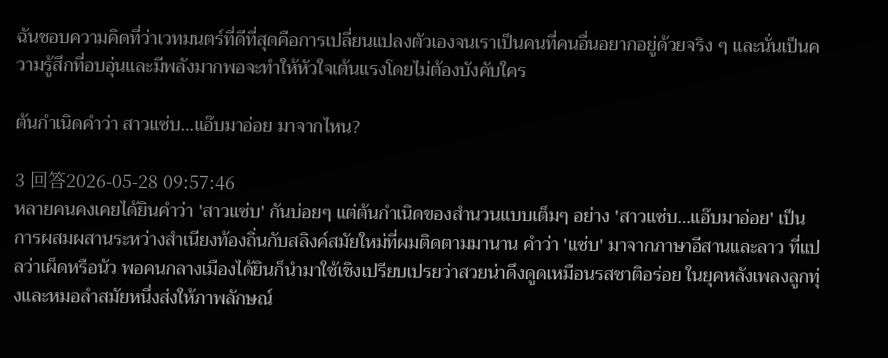ฉันชอบความคิดที่ว่าเวทมนตร์ที่ดีที่สุดคือการเปลี่ยนแปลงตัวเองจนเราเป็นคนที่คนอื่นอยากอยู่ด้วยจริง ๆ และนั่นเป็นความรู้สึกที่อบอุ่นและมีพลังมากพอจะทำให้หัวใจเต้นแรงโดยไม่ต้องบังคับใคร

ต้นกำเนิดคำว่า สาวแซ่บ…แอ๊บมาอ่อย มาจากไหน?

3 回答2026-05-28 09:57:46
หลายคนคงเคยได้ยินคำว่า 'สาวแซ่บ' กันบ่อยๆ แต่ต้นกำเนิดของสำนวนแบบเต็มๆ อย่าง 'สาวแซ่บ…แอ๊บมาอ่อย' เป็นการผสมผสานระหว่างสำเนียงท้องถิ่นกับสลิงค์สมัยใหม่ที่ผมติดตามมานาน คำว่า 'แซ่บ' มาจากภาษาอีสานและลาว ที่แปลว่าเผ็ดหรือนัว พอคนกลางเมืองได้ยินก็นำมาใช้เชิงเปรียบเปรยว่าสวยน่าดึงดูดเหมือนรสชาติอร่อย ในยุคหลังเพลงลูกทุ่งและหมอลำสมัยหนึ่งส่งให้ภาพลักษณ์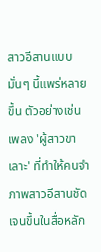สาวอีสานแบบมั่นๆ นี้แพร่หลายขึ้น ตัวอย่างเช่นเพลง 'ผู้สาวขาเลาะ' ที่ทำให้คนจำภาพสาวอีสานชัดเจนขึ้นในสื่อหลัก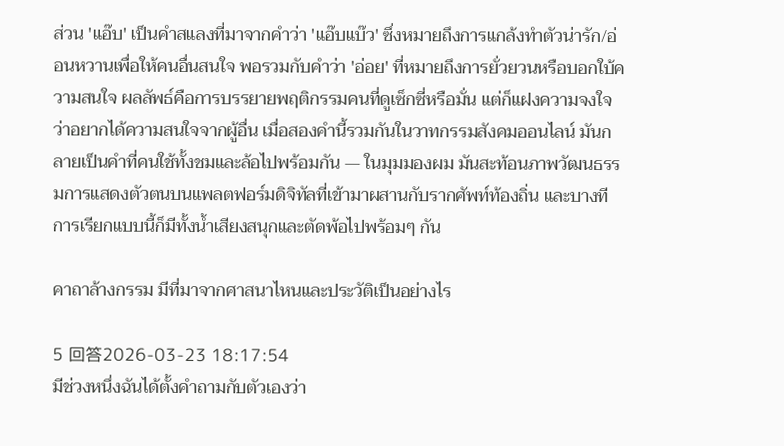ส่วน 'แอ๊บ' เป็นคำสแลงที่มาจากคำว่า 'แอ๊บแบ๊ว' ซึ่งหมายถึงการแกล้งทำตัวน่ารัก/อ่อนหวานเพื่อให้คนอื่นสนใจ พอรวมกับคำว่า 'อ่อย' ที่หมายถึงการยั่วยวนหรือบอกใบ้ความสนใจ ผลลัพธ์คือการบรรยายพฤติกรรมคนที่ดูเซ็กซี่หรือมั่น แต่ก็แฝงความจงใจว่าอยากได้ความสนใจจากผู้อื่น เมื่อสองคำนี้รวมกันในวาทกรรมสังคมออนไลน์ มันกลายเป็นคำที่คนใช้ทั้งชมและล้อไปพร้อมกัน — ในมุมมองผม มันสะท้อนภาพวัฒนธรรมการแสดงตัวตนบนแพลตฟอร์มดิจิทัลที่เข้ามาผสานกับรากศัพท์ท้องถิ่น และบางทีการเรียกแบบนี้ก็มีทั้งน้ำเสียงสนุกและตัดพ้อไปพร้อมๆ กัน

คาถาล้างกรรม มีที่มาจากศาสนาไหนและประวัติเป็นอย่างไร

5 回答2026-03-23 18:17:54
มีช่วงหนึ่งฉันได้ตั้งคำถามกับตัวเองว่า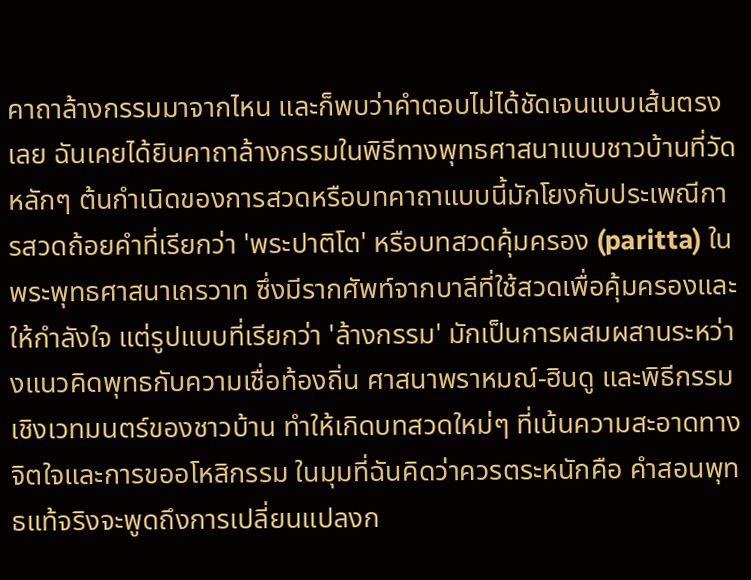คาถาล้างกรรมมาจากไหน และก็พบว่าคำตอบไม่ได้ชัดเจนแบบเส้นตรงเลย ฉันเคยได้ยินคาถาล้างกรรมในพิธีทางพุทธศาสนาแบบชาวบ้านที่วัด หลักๆ ต้นกำเนิดของการสวดหรือบทคาถาแบบนี้มักโยงกับประเพณีการสวดถ้อยคำที่เรียกว่า 'พระปาติโต' หรือบทสวดคุ้มครอง (paritta) ในพระพุทธศาสนาเถรวาท ซึ่งมีรากศัพท์จากบาลีที่ใช้สวดเพื่อคุ้มครองและให้กำลังใจ แต่รูปแบบที่เรียกว่า 'ล้างกรรม' มักเป็นการผสมผสานระหว่างแนวคิดพุทธกับความเชื่อท้องถิ่น ศาสนาพราหมณ์-ฮินดู และพิธีกรรมเชิงเวทมนตร์ของชาวบ้าน ทำให้เกิดบทสวดใหม่ๆ ที่เน้นความสะอาดทางจิตใจและการขออโหสิกรรม ในมุมที่ฉันคิดว่าควรตระหนักคือ คำสอนพุทธแท้จริงจะพูดถึงการเปลี่ยนแปลงก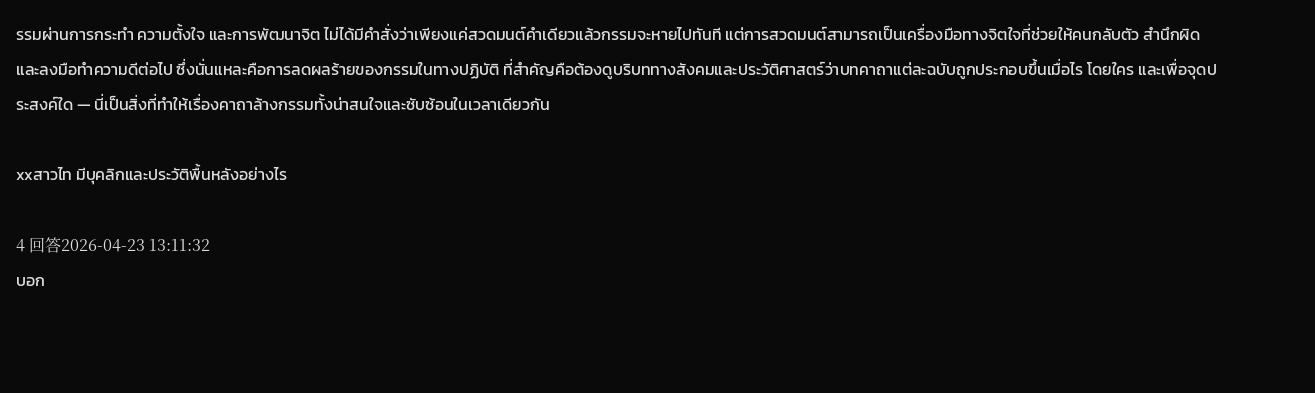รรมผ่านการกระทำ ความตั้งใจ และการพัฒนาจิต ไม่ได้มีคำสั่งว่าเพียงแค่สวดมนต์คำเดียวแล้วกรรมจะหายไปทันที แต่การสวดมนต์สามารถเป็นเครื่องมือทางจิตใจที่ช่วยให้คนกลับตัว สำนึกผิด และลงมือทำความดีต่อไป ซึ่งนั่นแหละคือการลดผลร้ายของกรรมในทางปฏิบัติ ที่สำคัญคือต้องดูบริบททางสังคมและประวัติศาสตร์ว่าบทคาถาแต่ละฉบับถูกประกอบขึ้นเมื่อไร โดยใคร และเพื่อจุดประสงค์ใด — นี่เป็นสิ่งที่ทำให้เรื่องคาถาล้างกรรมทั้งน่าสนใจและซับซ้อนในเวลาเดียวกัน

xxสาวไท มีบุคลิกและประวัติพื้นหลังอย่างไร

4 回答2026-04-23 13:11:32
บอก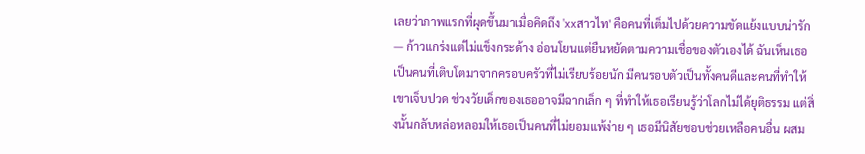เลยว่าภาพแรกที่ผุดขึ้นมาเมื่อคิดถึง 'xxสาวไท' คือคนที่เต็มไปด้วยความขัดแย้งแบบน่ารัก — ก้าวแกร่งแต่ไม่แข็งกระด้าง อ่อนโยนแต่ยืนหยัดตามความเชื่อของตัวเองได้ ฉันเห็นเธอเป็นคนที่เติบโตมาจากครอบครัวที่ไม่เรียบร้อยนัก มีคนรอบตัวเป็นทั้งคนดีและคนที่ทำให้เขาเจ็บปวด ช่วงวัยเด็กของเธออาจมีฉากเล็ก ๆ ที่ทำให้เธอเรียนรู้ว่าโลกไม่ได้ยุติธรรม แต่สิ่งนั้นกลับหล่อหลอมให้เธอเป็นคนที่ไม่ยอมแพ้ง่าย ๆ เธอมีนิสัยชอบช่วยเหลือคนอื่น ผสม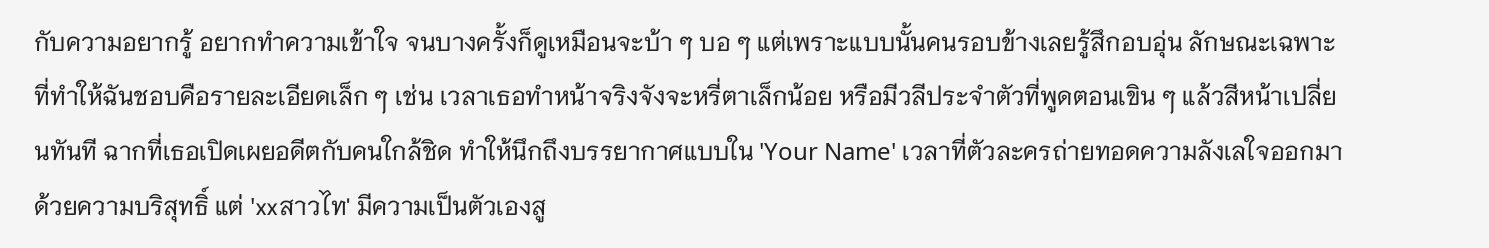กับความอยากรู้ อยากทำความเข้าใจ จนบางครั้งก็ดูเหมือนจะบ้า ๆ บอ ๆ แต่เพราะแบบนั้นคนรอบข้างเลยรู้สึกอบอุ่น ลักษณะเฉพาะที่ทำให้ฉันชอบคือรายละเอียดเล็ก ๆ เช่น เวลาเธอทำหน้าจริงจังจะหรี่ตาเล็กน้อย หรือมีวลีประจำตัวที่พูดตอนเขิน ๆ แล้วสีหน้าเปลี่ยนทันที ฉากที่เธอเปิดเผยอดีตกับคนใกล้ชิด ทำให้นึกถึงบรรยากาศแบบใน 'Your Name' เวลาที่ตัวละครถ่ายทอดความลังเลใจออกมาด้วยความบริสุทธิ์ แต่ 'xxสาวไท' มีความเป็นตัวเองสู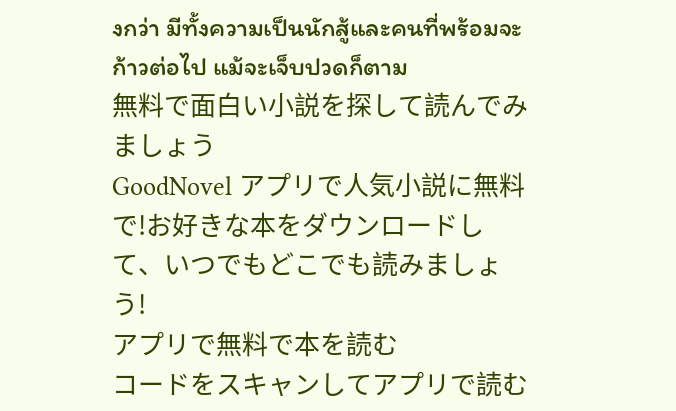งกว่า มีทั้งความเป็นนักสู้และคนที่พร้อมจะก้าวต่อไป แม้จะเจ็บปวดก็ตาม
無料で面白い小説を探して読んでみましょう
GoodNovel アプリで人気小説に無料で!お好きな本をダウンロードして、いつでもどこでも読みましょう!
アプリで無料で本を読む
コードをスキャンしてアプリで読む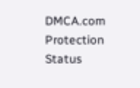DMCA.com Protection Status